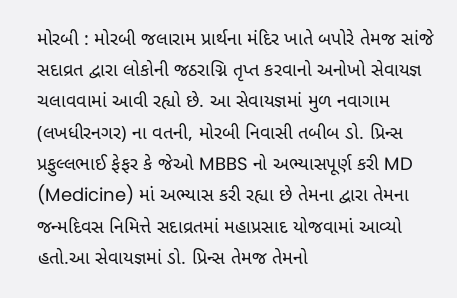મોરબી : મોરબી જલારામ પ્રાર્થના મંદિર ખાતે બપોરે તેમજ સાંજે સદાવ્રત દ્વારા લોકોની જઠરાગ્નિ તૃપ્ત કરવાનો અનોખો સેવાયજ્ઞ ચલાવવામાં આવી રહ્યો છે. આ સેવાયજ્ઞમાં મુળ નવાગામ (લખધીરનગર) ના વતની, મોરબી નિવાસી તબીબ ડો. પ્રિન્સ પ્રફુલ્લભાઈ ફેફર કે જેઓ MBBS નો અભ્યાસપૂર્ણ કરી MD (Medicine) માં અભ્યાસ કરી રહ્યા છે તેમના દ્વારા તેમના જન્મદિવસ નિમિત્તે સદાવ્રતમાં મહાપ્રસાદ યોજવામાં આવ્યો હતો.આ સેવાયજ્ઞમાં ડો. પ્રિન્સ તેમજ તેમનો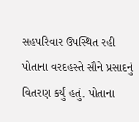સહપરિવાર ઉપસ્થિત રહી પોતાના વરદહસ્તે સૌને પ્રસાદનું વિતરણ કર્યું હતું. પોતાના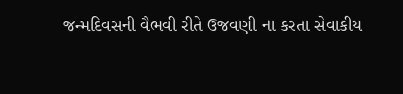જન્મદિવસની વૈભવી રીતે ઉજવણી ના કરતા સેવાકીય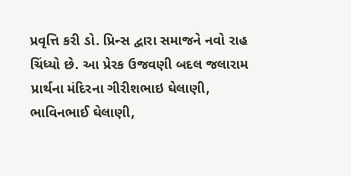પ્રવૃત્તિ કરી ડો. પ્રિન્સ દ્વારા સમાજને નવો રાહ ચિંધ્યો છે. આ પ્રેરક ઉજવણી બદલ જલારામ પ્રાર્થના મંદિરના ગીરીશભાઇ ઘેલાણી, ભાવિનભાઈ ઘેલાણી,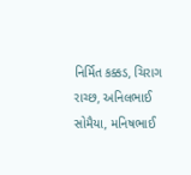નિર્મિત કક્કડ, ચિરાગ રાચ્છ, અનિલભાઈ સોમૈયા, મનિષભાઈ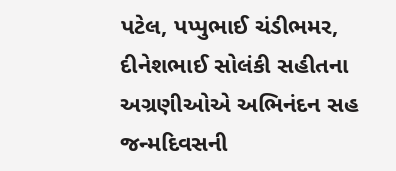પટેલ, પપ્પુભાઈ ચંડીભમર, દીનેશભાઈ સોલંકી સહીતના અગ્રણીઓએ અભિનંદન સહ જન્મદિવસની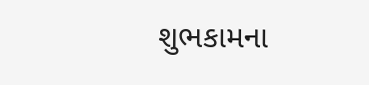શુભકામના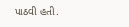પાઠવી હતી.